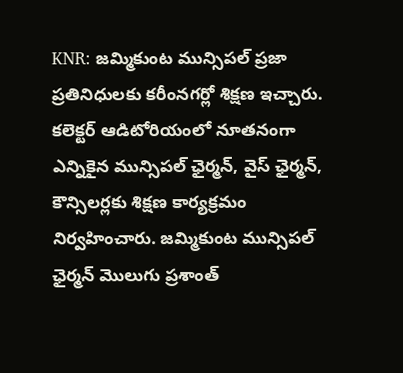KNR: జమ్మికుంట మున్సిపల్ ప్రజా ప్రతినిధులకు కరీంనగర్లో శిక్షణ ఇచ్చారు. కలెక్టర్ ఆడిటోరియంలో నూతనంగా ఎన్నికైన మున్సిపల్ ఛైర్మన్, వైస్ ఛైర్మన్, కౌన్సిలర్లకు శిక్షణ కార్యక్రమం నిర్వహించారు. జమ్మికుంట మున్సిపల్ ఛైర్మన్ మొలుగు ప్రశాంత్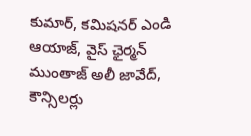కుమార్, కమిషనర్ ఎండి ఆయాజ్, వైస్ ఛైర్మన్ ముంతాజ్ అలీ జావేద్, కౌన్సిలర్లు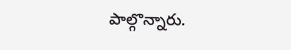పాల్గొన్నారు.